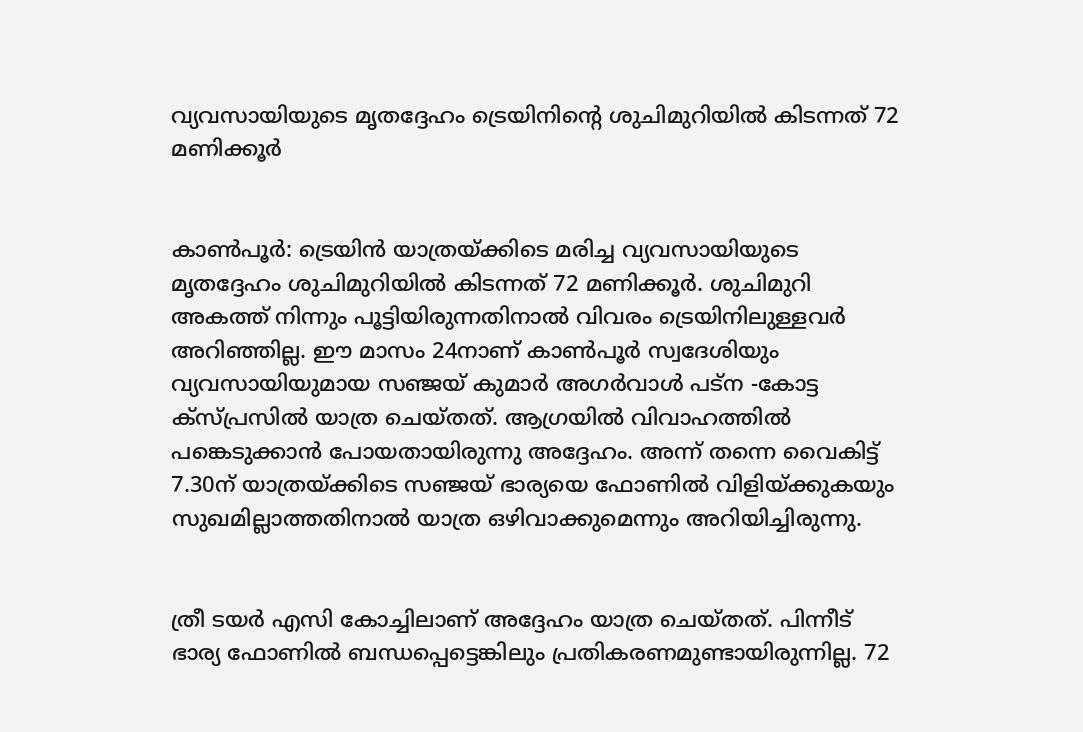വ്യവസായിയുടെ മൃതദ്ദേഹം ട്രെയിനിന്റെ ശുചിമുറിയില്‍ കിടന്നത് 72 മണിക്കൂര്‍


കാണ്‍പൂര്‍: ട്രെയിന്‍ യാത്രയ്ക്കിടെ മരിച്ച വ്യവസായിയുടെ മൃതദ്ദേഹം ശുചിമുറിയില്‍ കിടന്നത് 72 മണിക്കൂര്‍. ശുചിമുറി അകത്ത് നിന്നും പൂട്ടിയിരുന്നതിനാല്‍ വിവരം ട്രെയിനിലുള്ളവര്‍ അറിഞ്ഞില്ല. ഈ മാസം 24നാണ് കാണ്‍പൂര്‍ സ്വദേശിയും വ്യവസായിയുമായ സഞ്ജയ് കുമാര്‍ അഗര്‍വാള്‍ പട്‌ന -കോട്ട ക്‌സ്പ്രസില്‍ യാത്ര ചെയ്തത്. ആഗ്രയില്‍ വിവാഹത്തില്‍ പങ്കെടുക്കാന്‍ പോയതായിരുന്നു അദ്ദേഹം. അന്ന് തന്നെ വൈകിട്ട് 7.30ന് യാത്രയ്ക്കിടെ സഞ്ജയ് ഭാര്യയെ ഫോണില്‍ വിളിയ്ക്കുകയും സുഖമില്ലാത്തതിനാല്‍ യാത്ര ഒഴിവാക്കുമെന്നും അറിയിച്ചിരുന്നു.


ത്രീ ടയര്‍ എസി കോച്ചിലാണ് അദ്ദേഹം യാത്ര ചെയ്തത്. പിന്നീട് ഭാര്യ ഫോണില്‍ ബന്ധപ്പെട്ടെങ്കിലും പ്രതികരണമുണ്ടായിരുന്നില്ല. 72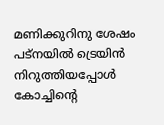മണിക്കുറിനു ശേഷം പട്‌നയില്‍ ട്രെയിന്‍ നിറുത്തിയപ്പോള്‍ കോച്ചിന്റെ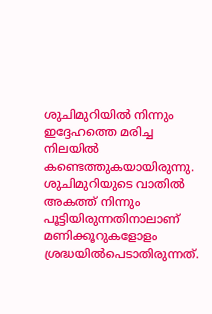ശുചിമുറിയില്‍ നിന്നും ഇദ്ദേഹത്തെ മരിച്ച നിലയില്‍ കണ്ടെത്തുകയായിരുന്നു. ശുചിമുറിയുടെ വാതില്‍ അകത്ത് നിന്നും പൂട്ടിയിരുന്നതിനാലാണ് മണിക്കൂറുകളോളം ശ്രദ്ധയില്‍പെടാതിരുന്നത്.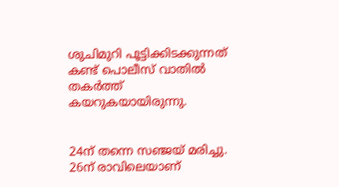ശുചിമുറി പൂട്ടിക്കിടക്കുന്നത് കണ്ട് പൊലീസ് വാതില്‍ തകര്‍ത്ത് കയറുകയായിരുന്നു.


24ന് തന്നെ സഞ്ജയ് മരിച്ചു. 26ന് രാവിലെയാണ്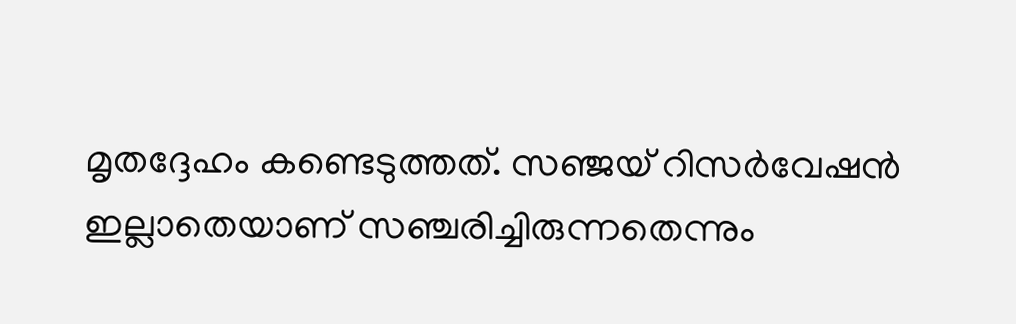മൃതദ്ദേഹം കണ്ടെടുത്തത്. സഞ്ജയ് റിസര്‍വേഷന്‍ ഇല്ലാതെയാണ് സഞ്ചരിച്ചിരുന്നതെന്നും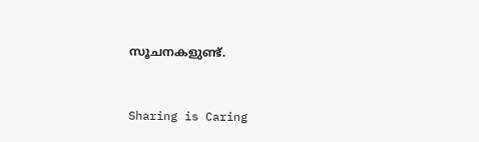സൂചനകളുണ്ട്.



Sharing is Caring